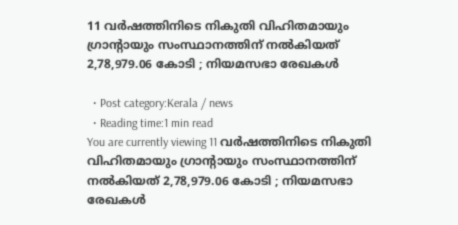11 വര്‍ഷത്തിനിടെ നികുതി വിഹിതമായും ഗ്രാന്റായും സംസ്ഥാനത്തിന് നല്‍കിയത് 2,78,979.06 കോടി ; നിയമസഭാ രേഖകള്‍

  • Post category:Kerala / news
  • Reading time:1 min read
You are currently viewing 11 വര്‍ഷത്തിനിടെ നികുതി വിഹിതമായും ഗ്രാന്റായും സംസ്ഥാനത്തിന് നല്‍കിയത് 2,78,979.06 കോടി ; നിയമസഭാ രേഖകള്‍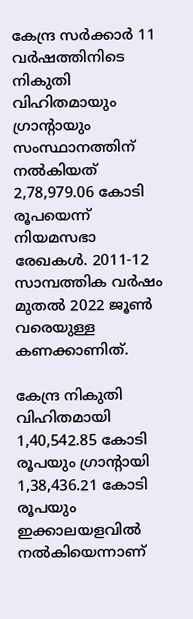കേന്ദ്ര സര്‍ക്കാര്‍ 11 വര്‍ഷത്തിനിടെ നികുതി വിഹിതമായും ഗ്രാന്റായും സംസ്ഥാനത്തിന് നല്‍കിയത് 2,78,979.06 കോടി രൂപയെന്ന് നിയമസഭാ രേഖകള്‍. 2011-12 സാമ്പത്തിക വര്‍ഷം മുതല്‍ 2022 ജൂണ്‍ വരെയുള്ള കണക്കാണിത്.

കേന്ദ്ര നികുതി വിഹിതമായി 1,40,542.85 കോടി രൂപയും ഗ്രാന്റായി 1,38,436.21 കോടി രൂപയും ഇക്കാലയളവില്‍ നല്‍കിയെന്നാണ്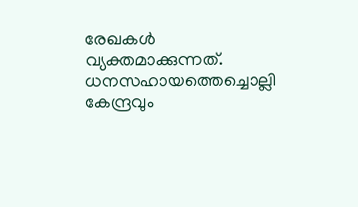രേഖകള്‍ വ്യക്തമാക്കുന്നത്. ധനസഹായത്തെച്ചൊല്ലി കേന്ദ്രവും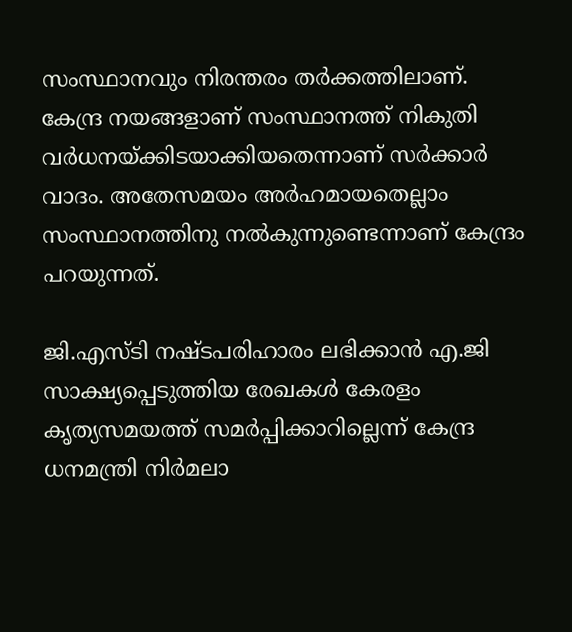സംസ്ഥാനവും നിരന്തരം തര്‍ക്കത്തിലാണ്. കേന്ദ്ര നയങ്ങളാണ് സംസ്ഥാനത്ത് നികുതി വര്‍ധനയ്ക്കിടയാക്കിയതെന്നാണ് സര്‍ക്കാര്‍ വാദം. അതേസമയം അര്‍ഹമായതെല്ലാം സംസ്ഥാനത്തിനു നല്‍കുന്നുണ്ടെന്നാണ് കേന്ദ്രം പറയുന്നത്.

ജി.എസ്ടി നഷ്ടപരിഹാരം ലഭിക്കാന്‍ എ.ജി സാക്ഷ്യപ്പെടുത്തിയ രേഖകള്‍ കേരളം കൃത്യസമയത്ത് സമര്‍പ്പിക്കാറില്ലെന്ന് കേന്ദ്ര ധനമന്ത്രി നിര്‍മലാ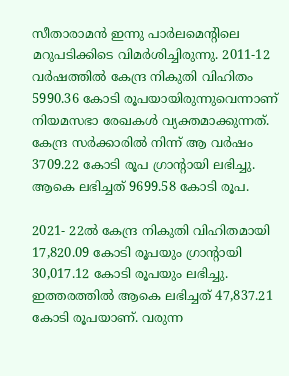സീതാരാമന്‍ ഇന്നു പാര്‍ലമെന്റിലെ മറുപടിക്കിടെ വിമര്‍ശിച്ചിരുന്നു. 2011-12 വര്‍ഷത്തില്‍ കേന്ദ്ര നികുതി വിഹിതം 5990.36 കോടി രൂപയായിരുന്നുവെന്നാണ് നിയമസഭാ രേഖകള്‍ വ്യക്തമാക്കുന്നത്. കേന്ദ്ര സര്‍ക്കാരില്‍ നിന്ന് ആ വര്‍ഷം 3709.22 കോടി രൂപ ഗ്രാന്റായി ലഭിച്ചു. ആകെ ലഭിച്ചത് 9699.58 കോടി രൂപ.

2021- 22ല്‍ കേന്ദ്ര നികുതി വിഹിതമായി 17,820.09 കോടി രൂപയും ഗ്രാന്റായി 30,017.12 കോടി രൂപയും ലഭിച്ചു. ഇത്തരത്തില്‍ ആകെ ലഭിച്ചത് 47,837.21 കോടി രൂപയാണ്. വരുന്ന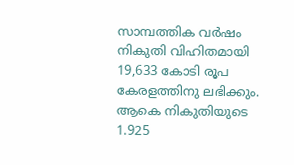സാമ്പത്തിക വര്‍ഷം നികുതി വിഹിതമായി 19,633 കോടി രൂപ കേരളത്തിനു ലഭിക്കും. ആകെ നികുതിയുടെ 1.925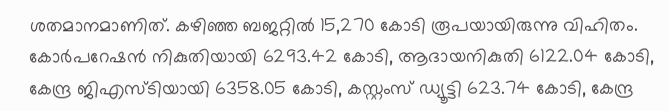ശതമാനമാണിത്. കഴിഞ്ഞ ബജറ്റില്‍ 15,270 കോടി രൂപയായിരുന്നു വിഹിതം. കോര്‍പറേഷന്‍ നികുതിയായി 6293.42 കോടി, ആദായനികുതി 6122.04 കോടി, കേന്ദ്ര ജിഎസ്ടിയായി 6358.05 കോടി, കസ്റ്റംസ് ഡ്യൂട്ടി 623.74 കോടി, കേന്ദ്ര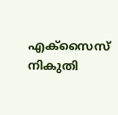എക്‌സൈസ് നികുതി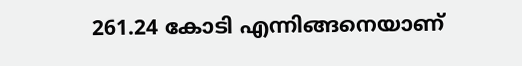261.24 കോടി എന്നിങ്ങനെയാണ്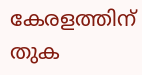കേരളത്തിന് തുക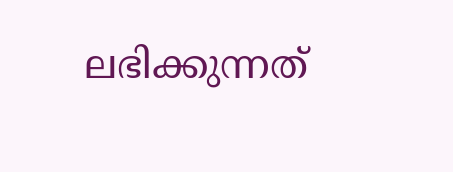ലഭിക്കുന്നത്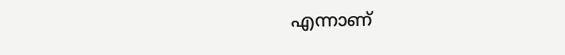എന്നാണ്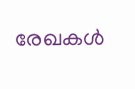രേഖകള്‍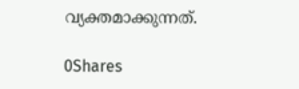വ്യക്തമാക്കുന്നത്.

0Shares